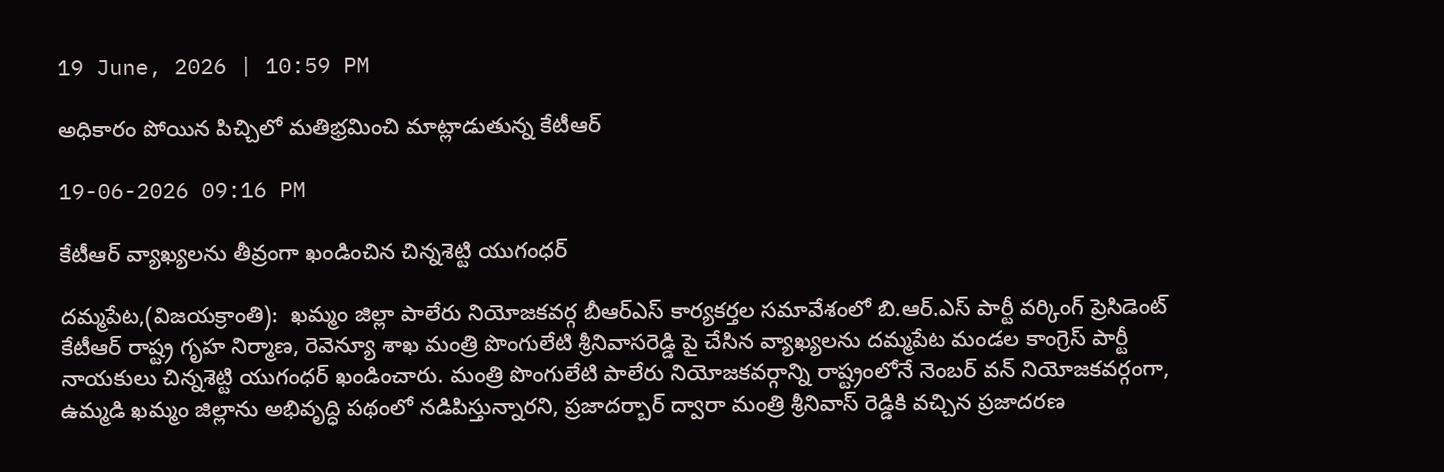19 June, 2026 | 10:59 PM

అధికారం పోయిన పిచ్చిలో మతిభ్రమించి మాట్లాడుతున్న కేటీఆర్

19-06-2026 09:16 PM

కేటీఆర్ వ్యాఖ్యలను తీవ్రంగా ఖండించిన చిన్నశెట్టి యుగంధర్

దమ్మపేట,(విజయక్రాంతి):  ఖమ్మం జిల్లా పాలేరు నియోజకవర్గ బీఆర్ఎస్ కార్యకర్తల సమావేశంలో బి.ఆర్.ఎస్ పార్టీ వర్కింగ్ ప్రెసిడెంట్ కేటీఆర్ రాష్ట్ర గృహ నిర్మాణ, రెవెన్యూ శాఖ మంత్రి పొంగులేటి శ్రీనివాసరెడ్డి పై చేసిన వ్యాఖ్యలను దమ్మపేట మండల కాంగ్రెస్ పార్టీ నాయకులు చిన్నశెట్టి యుగంధర్ ఖండించారు. మంత్రి పొంగులేటి పాలేరు నియోజకవర్గాన్ని రాష్ట్రంలోనే నెంబర్ వన్ నియోజకవర్గంగా, ఉమ్మడి ఖమ్మం జిల్లాను అభివృద్ధి పథంలో నడిపిస్తున్నారని, ప్రజాదర్బార్ ద్వారా మంత్రి శ్రీనివాస్ రెడ్డికి వచ్చిన ప్రజాదరణ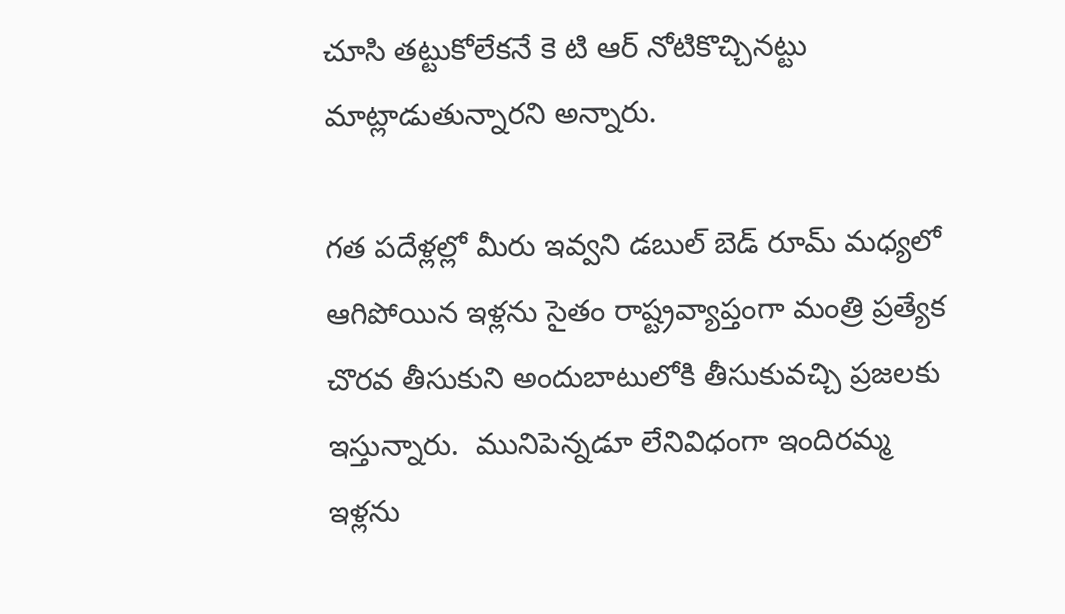చూసి తట్టుకోలేకనే కె టి ఆర్ నోటికొచ్చినట్టు మాట్లాడుతున్నారని అన్నారు.

గత పదేళ్లల్లో మీరు ఇవ్వని డబుల్ బెడ్ రూమ్ మధ్యలో ఆగిపోయిన ఇళ్లను సైతం రాష్ట్రవ్యాప్తంగా మంత్రి ప్రత్యేక చొరవ తీసుకుని అందుబాటులోకి తీసుకువచ్చి ప్రజలకు ఇస్తున్నారు.  మునిపెన్నడూ లేనివిధంగా ఇందిరమ్మ ఇళ్లను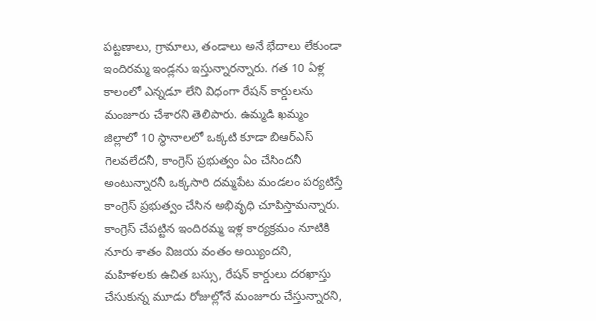పట్టణాలు, గ్రామాలు, తండాలు అనే భేదాలు లేకుండా ఇందిరమ్మ ఇండ్లను ఇస్తున్నారన్నారు. గత 10 ఏళ్ల కాలంలో ఎన్నడూ లేని విధంగా రేషన్ కార్డులను మంజూరు చేశారని తెలిపారు. ఉమ్మడి ఖమ్మం జిల్లాలో 10 స్థానాలలో ఒక్కటి కూడా బిఆర్ఎస్ గెలవలేదనీ, కాంగ్రెస్ ప్రభుత్వం ఏం చేసిందనీ అంటున్నారనీ ఒక్కసారి దమ్మపేట మండలం పర్యటిస్తే కాంగ్రెస్ ప్రభుత్వం చేసిన అభివృధి చూపిస్తామన్నారు. కాంగ్రెస్ చేపట్టిన ఇందిరమ్మ ఇళ్ల కార్యక్రమం నూటికి నూరు శాతం విజయ వంతం అయ్యిందని,  మహిళలకు ఉచిత బస్సు, రేషన్ కార్డులు దరఖాస్తు చేసుకున్న మూడు రోజుల్లోనే మంజూరు చేస్తున్నారని,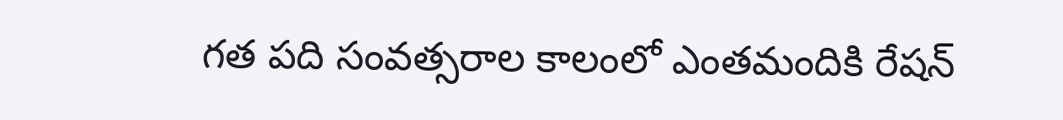గత పది సంవత్సరాల కాలంలో ఎంతమందికి రేషన్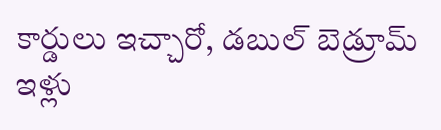కార్డులు ఇచ్చారో, డబుల్ బెడ్రూమ్ ఇళ్లు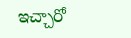ఇచ్చారో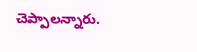చెప్పాలన్నారు.